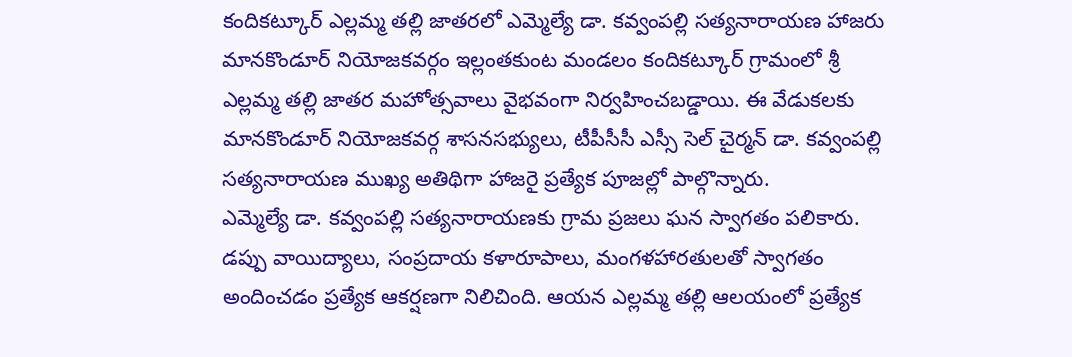కందికట్కూర్ ఎల్లమ్మ తల్లి జాతరలో ఎమ్మెల్యే డా. కవ్వంపల్లి సత్యనారాయణ హాజరు
మానకొండూర్ నియోజకవర్గం ఇల్లంతకుంట మండలం కందికట్కూర్ గ్రామంలో శ్రీ ఎల్లమ్మ తల్లి జాతర మహోత్సవాలు వైభవంగా నిర్వహించబడ్డాయి. ఈ వేడుకలకు మానకొండూర్ నియోజకవర్గ శాసనసభ్యులు, టీపీసీసీ ఎస్సీ సెల్ చైర్మన్ డా. కవ్వంపల్లి సత్యనారాయణ ముఖ్య అతిథిగా హాజరై ప్రత్యేక పూజల్లో పాల్గొన్నారు.
ఎమ్మెల్యే డా. కవ్వంపల్లి సత్యనారాయణకు గ్రామ ప్రజలు ఘన స్వాగతం పలికారు. డప్పు వాయిద్యాలు, సంప్రదాయ కళారూపాలు, మంగళహారతులతో స్వాగతం అందించడం ప్రత్యేక ఆకర్షణగా నిలిచింది. ఆయన ఎల్లమ్మ తల్లి ఆలయంలో ప్రత్యేక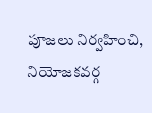పూజలు నిర్వహించి, నియోజకవర్గ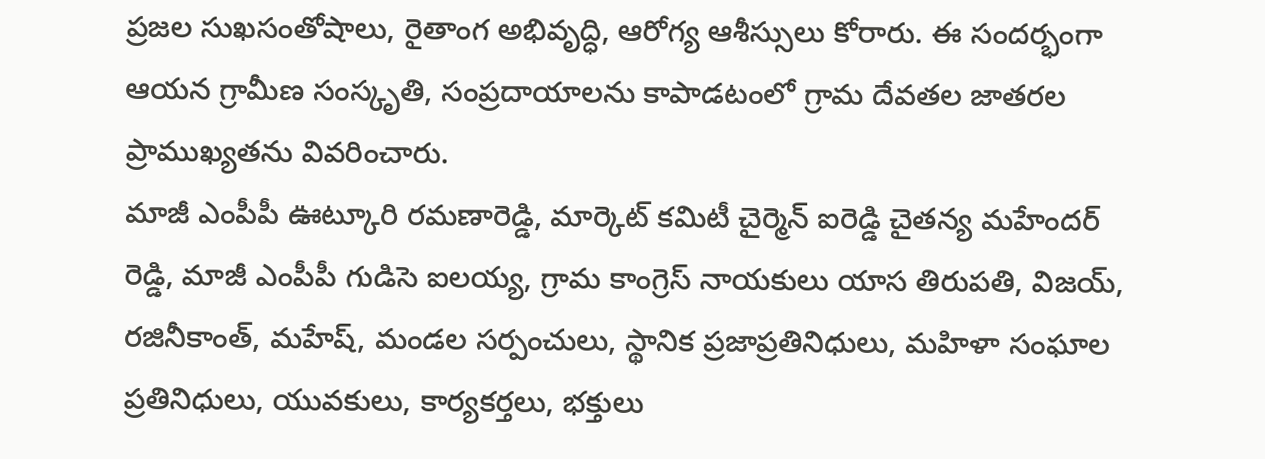ప్రజల సుఖసంతోషాలు, రైతాంగ అభివృద్ధి, ఆరోగ్య ఆశీస్సులు కోరారు. ఈ సందర్భంగా ఆయన గ్రామీణ సంస్కృతి, సంప్రదాయాలను కాపాడటంలో గ్రామ దేవతల జాతరల ప్రాముఖ్యతను వివరించారు.
మాజీ ఎంపీపీ ఊట్కూరి రమణారెడ్డి, మార్కెట్ కమిటీ చైర్మెన్ ఐరెడ్డి చైతన్య మహేందర్ రెడ్డి, మాజీ ఎంపీపీ గుడిసె ఐలయ్య, గ్రామ కాంగ్రెస్ నాయకులు యాస తిరుపతి, విజయ్, రజినీకాంత్, మహేష్, మండల సర్పంచులు, స్థానిక ప్రజాప్రతినిధులు, మహిళా సంఘాల ప్రతినిధులు, యువకులు, కార్యకర్తలు, భక్తులు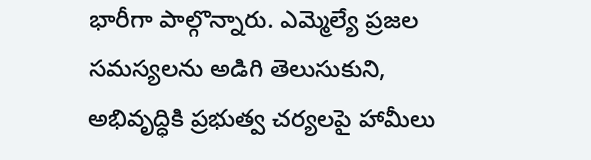భారీగా పాల్గొన్నారు. ఎమ్మెల్యే ప్రజల సమస్యలను అడిగి తెలుసుకుని, అభివృద్ధికి ప్రభుత్వ చర్యలపై హామీలు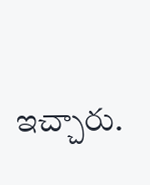ఇచ్చారు.